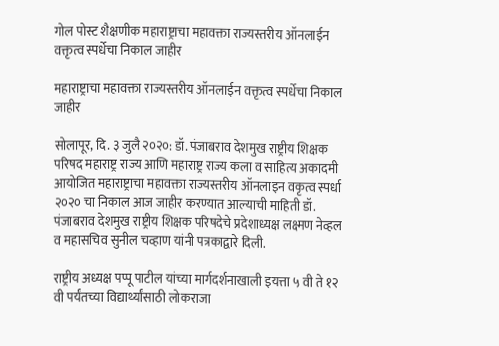गोल पोस्ट शैक्षणीक महाराष्ट्राचा महावक्ता राज्यस्तरीय ऑनलाईन वक्तृत्व स्पर्धेचा निकाल जाहीर

महाराष्ट्राचा महावक्ता राज्यस्तरीय ऑनलाईन वक्तृत्व स्पर्धेचा निकाल जाहीर

सोलापूर, दि. ३ जुलै २०२०: डॉ. पंजाबराव देशमुख राष्ट्रीय शिक्षक परिषद महाराष्ट्र राज्य आणि महाराष्ट्र राज्य कला व साहित्य अकादमी आयोजित महाराष्ट्राचा महावक्ता राज्यस्तरीय ऑनलाइन वकृत्व स्पर्धा २०२० चा निकाल आज जाहीर करण्यात आल्याची माहिती डॉ. पंजाबराव देशमुख राष्ट्रीय शिक्षक परिषदेचे प्रदेशाध्यक्ष लक्ष्मण नेव्हल व महासचिव सुनील चव्हाण यांनी पत्रकाद्वारे दिली.

राष्ट्रीय अध्यक्ष पप्पू पाटील यांच्या मार्गदर्शनाखाली इयत्ता ५ वी ते १२ वी पर्यंतच्या विद्यार्थ्यांसाठी लोकराजा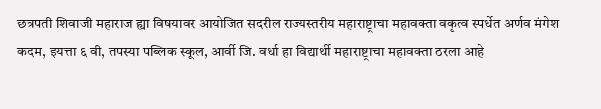छत्रपती शिवाजी महाराज ह्या विषयावर आयोजित सदरील राज्यस्तरीय महाराष्ट्राचा महावक्ता वकृत्व स्पर्धेत अर्णव मंगेश कदम, इयत्ता ६ वी, तपस्या पब्लिक स्कूल, आर्वी जि. वर्धा हा विद्यार्थी महाराष्ट्राचा महावक्ता ठरला आहे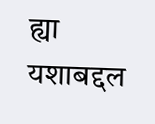ह्या यशाबद्दल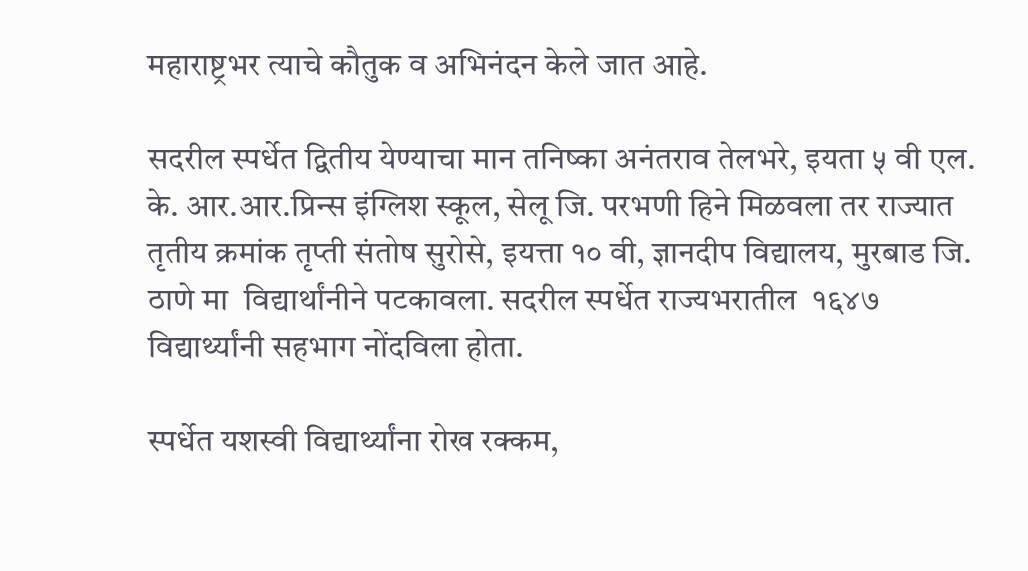महाराष्ट्रभर त्याचे कौतुक व अभिनंदन केले जात आहे.

सदरील स्पर्धेत द्वितीय येण्याचा मान तनिष्का अनंतराव तेलभरे, इयता ५ वी एल. के. आर.आर.प्रिन्स इंग्लिश स्कूल, सेलू जि. परभणी हिने मिळवला तर राज्यात तृतीय क्रमांक तृप्ती संतोष सुरोसे, इयत्ता १० वी, ज्ञानदीप विद्यालय, मुरबाड जि. ठाणे मा  विद्यार्थांनीने पटकावला. सदरील स्पर्धेत राज्यभरातील  १६४७ विद्यार्थ्यांनी सहभाग नोंदविला होता.

स्पर्धेत यशस्वी विद्यार्थ्यांना रोख रक्कम,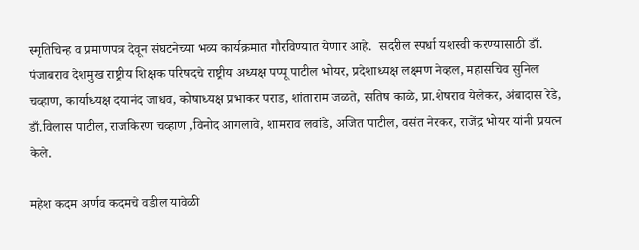स्मृतिचिन्ह व प्रमाणपत्र देवून संघटनेच्या भव्य कार्यक्रमात गौरविण्यात येणार आहे.  सदरील स्पर्धा यशस्वी करण्यासाठी डाँ. पंजाबराव देशमुख राष्ट्रीय शिक्षक परिषदचे राष्ट्रीय अध्यक्ष पप्पू पाटील भोयर, प्रदेशाध्यक्ष लक्ष्मण नेव्हल, महासचिव सुनिल चव्हाण, कार्याध्यक्ष दयानंद जाधव, कोषाध्यक्ष प्रभाकर पराड, शांताराम जळते, सतिष काळे, प्रा.शेषराव येलेकर, अंबादास रेडे, डाँ.विलास पाटील, राजकिरण चव्हाण ,विनोद आगलावे, शामराव लवांडे, अजित पाटील, वसंत नेरकर, राजेंद्र भोयर यांनी प्रयत्न केले.

महेश कदम अर्णव कदमचे वडील यावेळी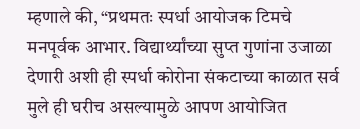म्हणाले की, “प्रथमतः स्पर्धा आयोजक टिमचे मनपूर्वक आभार. विद्यार्थ्यांच्या सुप्त गुणांना उजाळा देणारी अशी ही स्पर्धा कोरोना संकटाच्या काळात सर्व मुले ही घरीच असल्यामुळे आपण आयोजित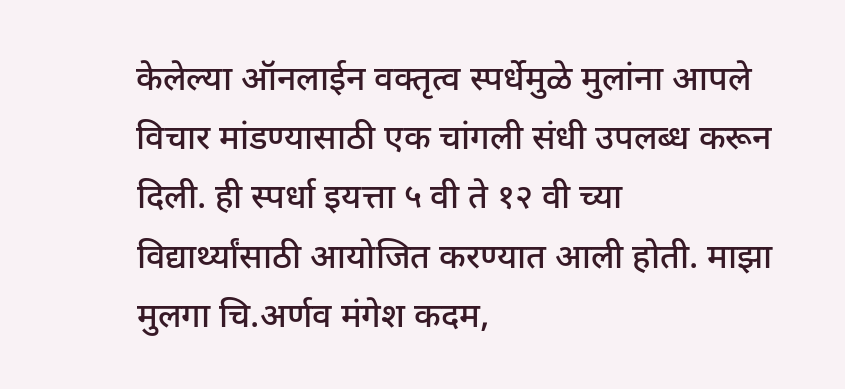केलेल्या ऑनलाईन वक्तृत्व स्पर्धेमुळे मुलांना आपले विचार मांडण्यासाठी एक चांगली संधी उपलब्ध करून दिली. ही स्पर्धा इयत्ता ५ वी ते १२ वी च्या विद्यार्थ्यांसाठी आयोजित करण्यात आली होती. माझा मुलगा चि.अर्णव मंगेश कदम,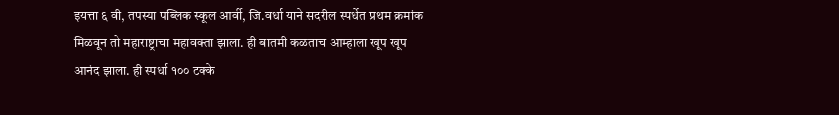इयत्ता ६ वी, तपस्या पब्लिक स्कूल आर्वी, जि.वर्धा याने सदरील स्पर्धेत प्रथम क्रमांक मिळवून तो महाराष्ट्राचा महावक्ता झाला. ही बातमी कळताच आम्हाला खूप खूप आनंद झाला. ही स्पर्धा १०० टक्के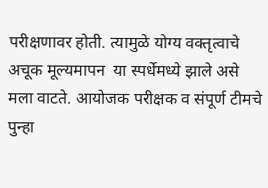परीक्षणावर होती. त्यामुळे योग्य वक्तृत्वाचे अचूक मूल्यमापन  या स्पर्धेमध्ये झाले असे मला वाटते. आयोजक परीक्षक व संपूर्ण टीमचे पुन्हा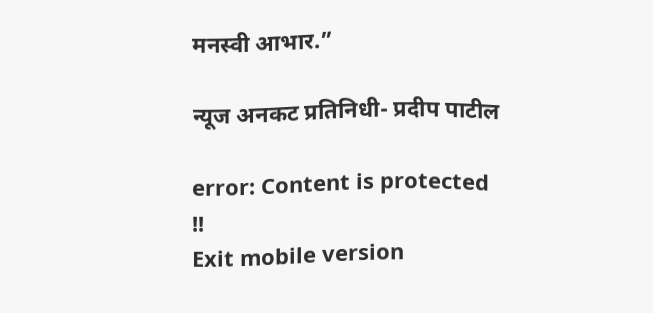मनस्वी आभार.”

न्यूज अनकट प्रतिनिधी- प्रदीप पाटील

error: Content is protected !!
Exit mobile version